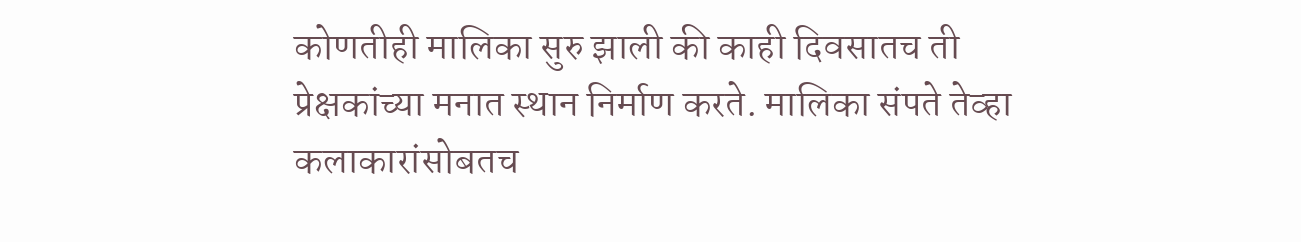कोणतीही मालिका सुरु झाली की काही दिवसातच ती प्रेक्षकांच्या मनात स्थान निर्माण करते. मालिका संपते तेव्हा कलाकारांसोबतच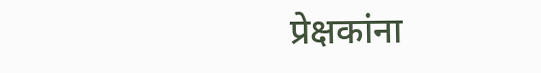प्रेक्षकांना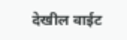देखील वाईट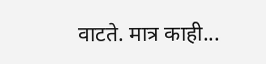वाटते. मात्र काही...